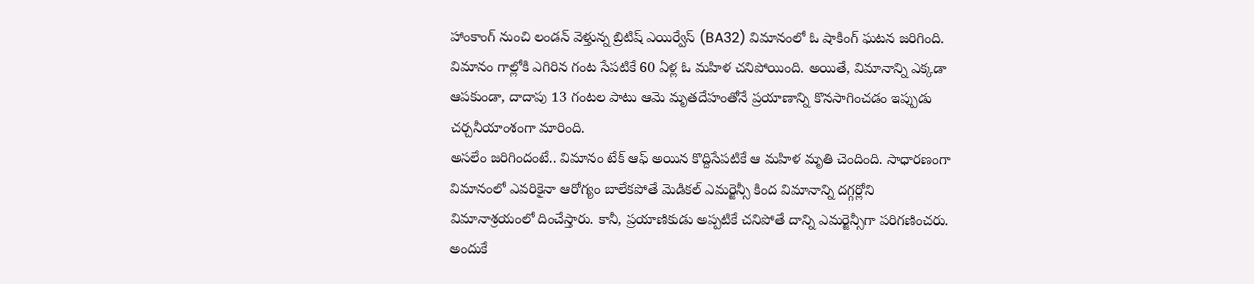హాంకాంగ్ నుంచి లండన్ వెళ్తున్న బ్రిటిష్ ఎయిర్వేస్ (BA32) విమానంలో ఓ షాకింగ్ ఘటన జరిగింది. విమానం గాల్లోకి ఎగిరిన గంట సేపటికే 60 ఏళ్ల ఓ మహిళ చనిపోయింది. అయితే, విమానాన్ని ఎక్కడా ఆపకుండా, దాదాపు 13 గంటల పాటు ఆమె మృతదేహంతోనే ప్రయాణాన్ని కొనసాగించడం ఇప్పుడు చర్చనీయాంశంగా మారింది.
అసలేం జరిగిందంటే.. విమానం టేక్ ఆఫ్ అయిన కొద్దిసేపటికే ఆ మహిళ మృతి చెందింది. సాధారణంగా విమానంలో ఎవరికైనా ఆరోగ్యం బాలేకపోతే మెడికల్ ఎమర్జెన్సీ కింద విమానాన్ని దగ్గర్లోని విమానాశ్రయంలో దించేస్తారు. కానీ, ప్రయాణికుడు అప్పటికే చనిపోతే దాన్ని ఎమర్జెన్సీగా పరిగణించరు. అందుకే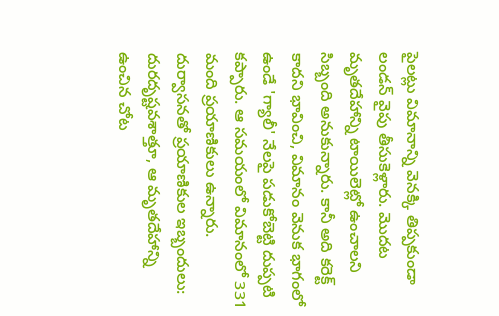పైలట్లు విమానాన్ని వెనక్కి తిప్పకుండా లండన్ వైపు తీసుకెళ్లారు. మొదట మృతదేహాన్ని టాయిలెట్లో ఉంచాలని సిబ్బంది అనుకున్నారు. కానీ అది కరెక్ట్ కాదని భావించి, విమానం వెనుక భాగంలో ఉండే 'గ్యాలీ' నేలపై పడుకోబెట్టి దుప్పటి కప్పారు. ఆ సమయంలో విమానంలో 331 మంది ప్రయాణికులు ఉన్నారు.
దుర్వాసనతో ప్రయాణికుల ఇబ్బందులు:
దురదృష్టవశాత్తూ, ఆ మృతదేహాన్ని ఉంచిన చోట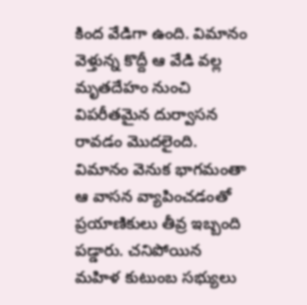కింద వేడిగా ఉంది. విమానం వెళ్తున్న కొద్దీ ఆ వేడి వల్ల మృతదేహం నుంచి విపరీతమైన దుర్వాసన రావడం మొదలైంది. విమానం వెనుక భాగమంతా ఆ వాసన వ్యాపించడంతో ప్రయాణికులు తీవ్ర ఇబ్బంది పడ్డారు. చనిపోయిన మహిళ కుటుంబ సభ్యులు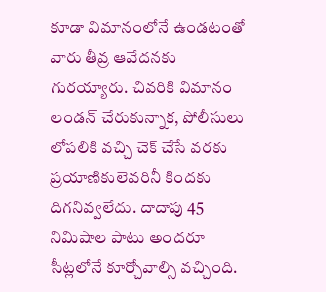కూడా విమానంలోనే ఉండటంతో వారు తీవ్ర ఆవేదనకు గురయ్యారు. చివరికి విమానం లండన్ చేరుకున్నాక, పోలీసులు లోపలికి వచ్చి చెక్ చేసే వరకు ప్రయాణికులెవరినీ కిందకు దిగనివ్వలేదు. దాదాపు 45 నిమిషాల పాటు అందరూ సీట్లలోనే కూర్చోవాల్సి వచ్చింది.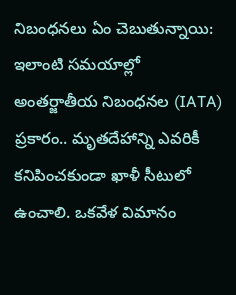నిబంధనలు ఏం చెబుతున్నాయి:
ఇలాంటి సమయాల్లో అంతర్జాతీయ నిబంధనల (IATA) ప్రకారం.. మృతదేహాన్ని ఎవరికీ కనిపించకుండా ఖాళీ సీటులో ఉంచాలి. ఒకవేళ విమానం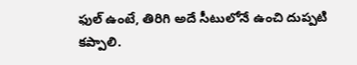ఫుల్ ఉంటే, తిరిగి అదే సీటులోనే ఉంచి దుప్పటి కప్పాలి.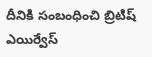దీనికి సంబంధించి బ్రిటిష్ ఎయిర్వేస్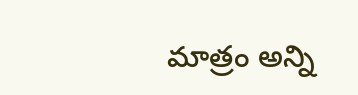మాత్రం అన్ని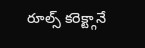రూల్స్ కరెక్ట్గానే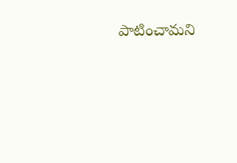పాటించామని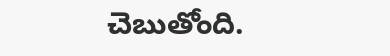చెబుతోంది.